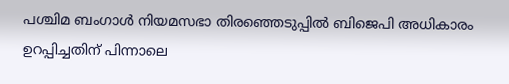പശ്ചിമ ബംഗാൾ നിയമസഭാ തിരഞ്ഞെടുപ്പിൽ ബിജെപി അധികാരം ഉറപ്പിച്ചതിന് പിന്നാലെ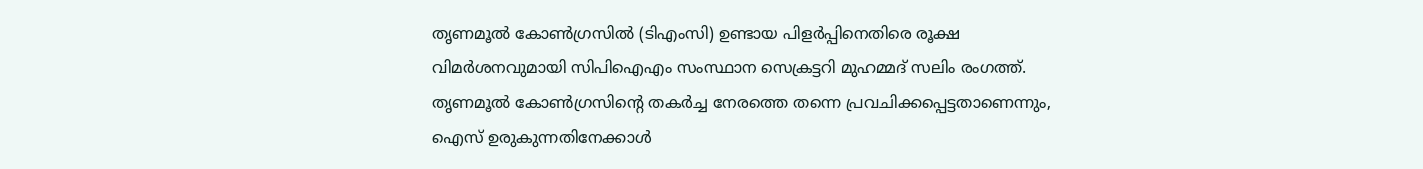തൃണമൂൽ കോൺഗ്രസിൽ (ടിഎംസി) ഉണ്ടായ പിളർപ്പിനെതിരെ രൂക്ഷ വിമർശനവുമായി സിപിഐഎം സംസ്ഥാന സെക്രട്ടറി മുഹമ്മദ് സലിം രംഗത്ത്. തൃണമൂൽ കോൺഗ്രസിന്റെ തകർച്ച നേരത്തെ തന്നെ പ്രവചിക്കപ്പെട്ടതാണെന്നും, ഐസ് ഉരുകുന്നതിനേക്കാൾ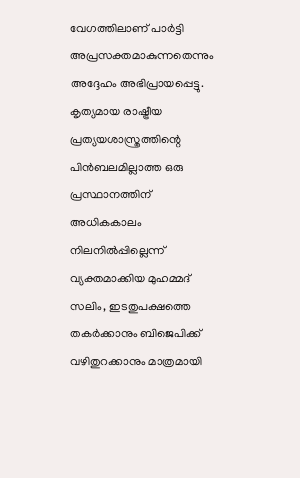വേഗത്തിലാണ് പാർട്ടി അപ്രസക്തമാകുന്നതെന്നും അദ്ദേഹം അഭിപ്രായപ്പെട്ടു.
കൃത്യമായ രാഷ്ട്രീയ പ്രത്യയശാസ്ത്രത്തിന്റെ പിൻബലമില്ലാത്ത ഒരു പ്രസ്ഥാനത്തിന് അധികകാലം നിലനിൽപ്പില്ലെന്ന് വ്യക്തമാക്കിയ മുഹമ്മദ് സലിം, ഇടതുപക്ഷത്തെ തകർക്കാനും ബിജെപിക്ക് വഴിതുറക്കാനും മാത്രമായി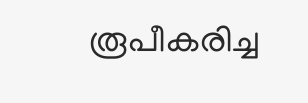രൂപീകരിച്ച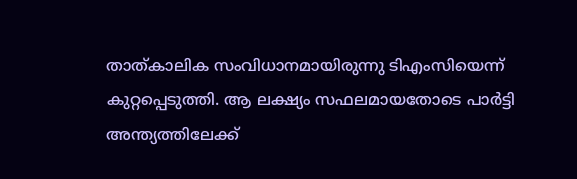താത്കാലിക സംവിധാനമായിരുന്നു ടിഎംസിയെന്ന് കുറ്റപ്പെടുത്തി. ആ ലക്ഷ്യം സഫലമായതോടെ പാർട്ടി അന്ത്യത്തിലേക്ക്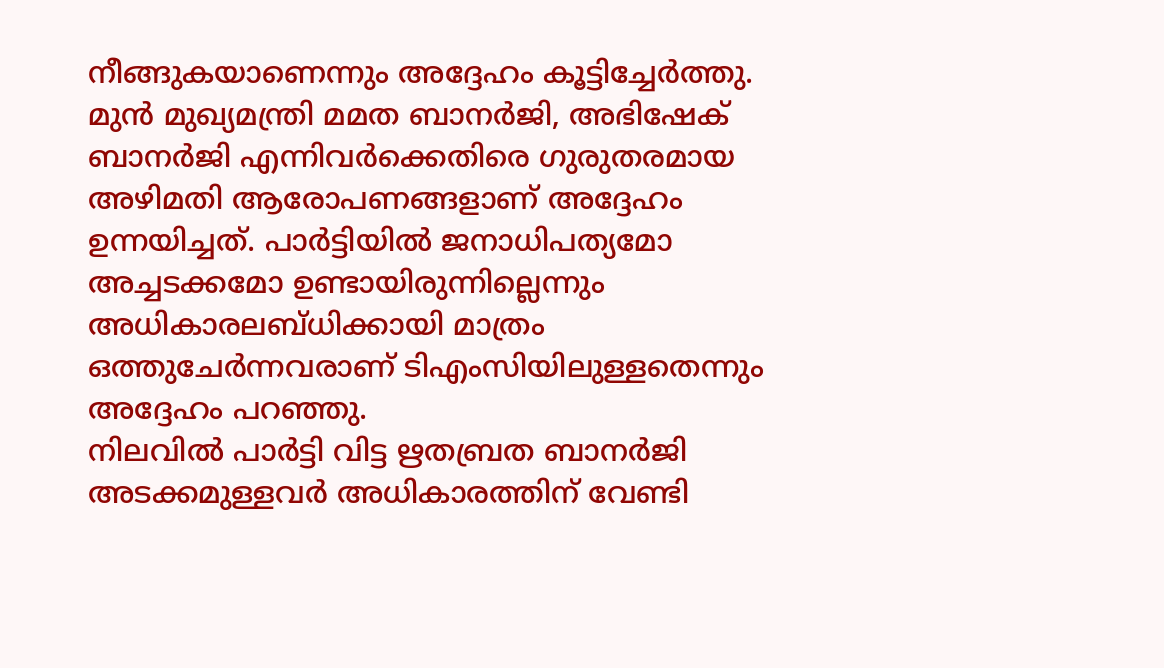നീങ്ങുകയാണെന്നും അദ്ദേഹം കൂട്ടിച്ചേർത്തു.
മുൻ മുഖ്യമന്ത്രി മമത ബാനർജി, അഭിഷേക് ബാനർജി എന്നിവർക്കെതിരെ ഗുരുതരമായ അഴിമതി ആരോപണങ്ങളാണ് അദ്ദേഹം ഉന്നയിച്ചത്. പാർട്ടിയിൽ ജനാധിപത്യമോ അച്ചടക്കമോ ഉണ്ടായിരുന്നില്ലെന്നും അധികാരലബ്ധിക്കായി മാത്രം ഒത്തുചേർന്നവരാണ് ടിഎംസിയിലുള്ളതെന്നും അദ്ദേഹം പറഞ്ഞു.
നിലവിൽ പാർട്ടി വിട്ട ഋതബ്രത ബാനർജി അടക്കമുള്ളവർ അധികാരത്തിന് വേണ്ടി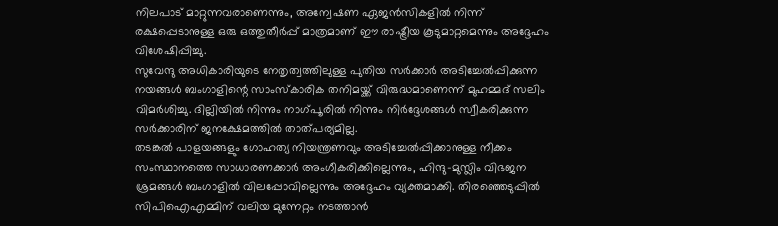നിലപാട് മാറ്റുന്നവരാണെന്നും, അന്വേഷണ ഏജൻസികളിൽ നിന്ന് രക്ഷപ്പെടാനുള്ള ഒരു ഒത്തുതീർപ്പ് മാത്രമാണ് ഈ രാഷ്ട്രീയ കൂടുമാറ്റമെന്നും അദ്ദേഹം വിശേഷിപ്പിച്ചു.
സുവേന്ദു അധികാരിയുടെ നേതൃത്വത്തിലുള്ള പുതിയ സർക്കാർ അടിച്ചേൽപ്പിക്കുന്ന നയങ്ങൾ ബംഗാളിന്റെ സാംസ്കാരിക തനിമയ്ക്ക് വിരുദ്ധമാണെന്ന് മുഹമ്മദ് സലിം വിമർശിച്ചു. ദില്ലിയിൽ നിന്നും നാഗ്പൂരിൽ നിന്നും നിർദ്ദേശങ്ങൾ സ്വീകരിക്കുന്ന സർക്കാരിന് ജനക്ഷേമത്തിൽ താത്പര്യമില്ല.
തടങ്കൽ പാളയങ്ങളും ഗോഹത്യ നിയന്ത്രണവും അടിച്ചേൽപ്പിക്കാനുള്ള നീക്കം സംസ്ഥാനത്തെ സാധാരണക്കാർ അംഗീകരിക്കില്ലെന്നും, ഹിന്ദു-മുസ്ലിം വിഭജന ശ്രമങ്ങൾ ബംഗാളിൽ വിലപ്പോവില്ലെന്നും അദ്ദേഹം വ്യക്തമാക്കി. തിരഞ്ഞെടുപ്പിൽ സിപിഐഎമ്മിന് വലിയ മുന്നേറ്റം നടത്താൻ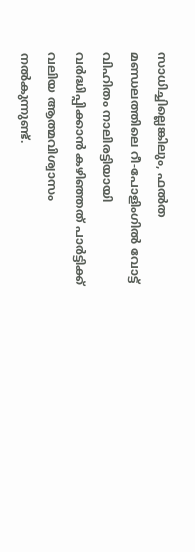സാധിച്ചില്ലെങ്കിലും, ഫൽത മണ്ഡലത്തിലെ റീ-പോളിംഗിൽ വോട്ട് വിഹിതം നാലിരട്ടിയായി വർദ്ധിപ്പിക്കാൻ കഴിഞ്ഞത് പാർട്ടിക്ക് വലിയ ആത്മവിശ്വാസം നൽകുന്നുണ്ട്.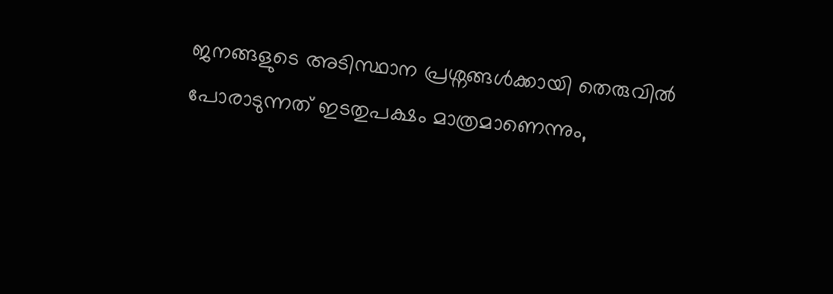ജനങ്ങളുടെ അടിസ്ഥാന പ്രശ്നങ്ങൾക്കായി തെരുവിൽ പോരാടുന്നത് ഇടതുപക്ഷം മാത്രമാണെന്നും,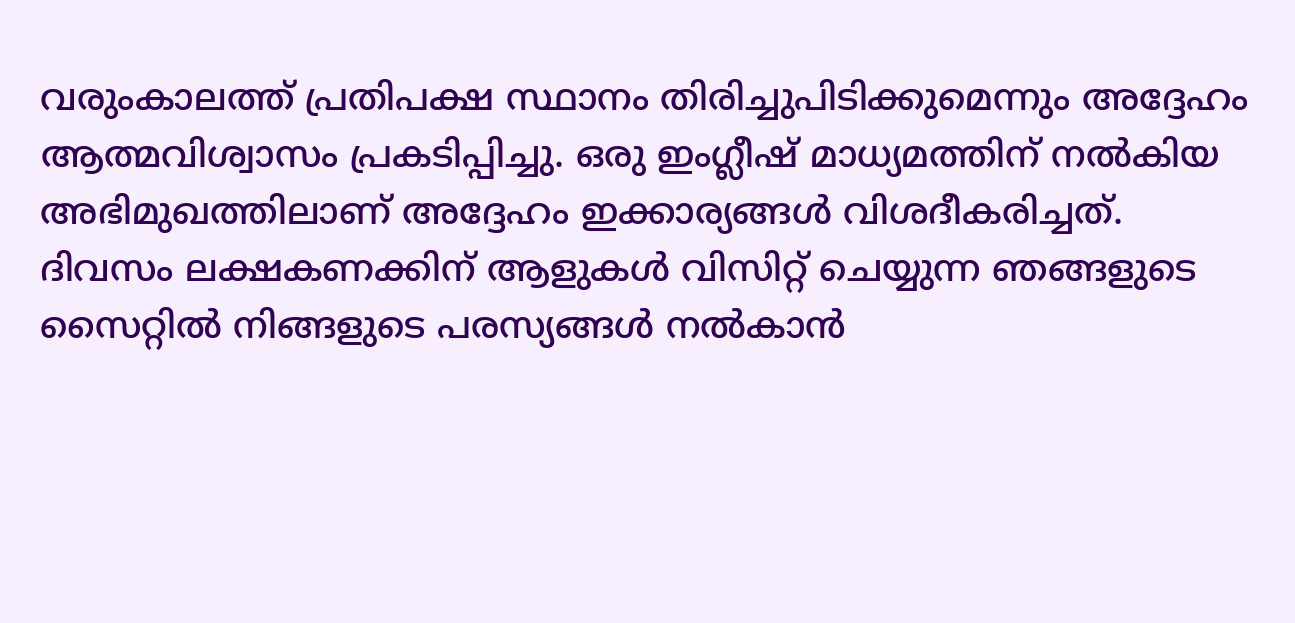വരുംകാലത്ത് പ്രതിപക്ഷ സ്ഥാനം തിരിച്ചുപിടിക്കുമെന്നും അദ്ദേഹം ആത്മവിശ്വാസം പ്രകടിപ്പിച്ചു. ഒരു ഇംഗ്ലീഷ് മാധ്യമത്തിന് നൽകിയ അഭിമുഖത്തിലാണ് അദ്ദേഹം ഇക്കാര്യങ്ങൾ വിശദീകരിച്ചത്.
ദിവസം ലക്ഷകണക്കിന് ആളുകൾ വിസിറ്റ് ചെയ്യുന്ന ഞങ്ങളുടെ സൈറ്റിൽ നിങ്ങളുടെ പരസ്യങ്ങൾ നൽകാൻ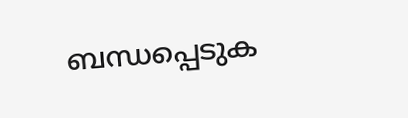ബന്ധപ്പെടുക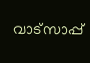വാട്സാപ്പ്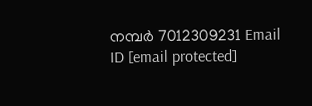നമ്പർ 7012309231 Email ID [email protected]